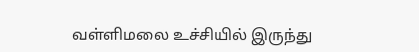வள்ளிமலை உச்சியில் இருந்து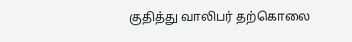குதித்து வாலிபர் தற்கொலை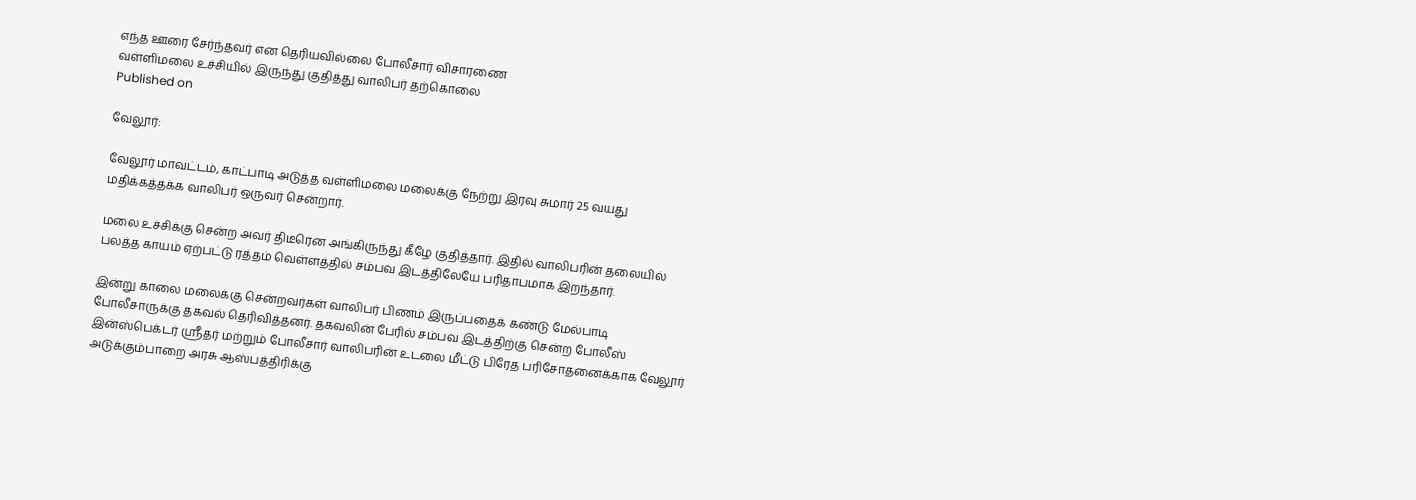எந்த ஊரை சேர்ந்தவர் என தெரியவில்லை போலீசார் விசாரணை
வள்ளிமலை உச்சியில் இருந்து குதித்து வாலிபர் தற்கொலை
Published on

வேலூர்:

வேலூர் மாவட்டம், காட்பாடி அடுத்த வள்ளிமலை மலைக்கு நேற்று இரவு சுமார் 25 வயது மதிக்கத்தக்க வாலிபர் ஒருவர் சென்றார்.

மலை உச்சிக்கு சென்ற அவர் திடீரென அங்கிருந்து கீழே குதித்தார். இதில் வாலிபரின் தலையில் பலத்த காயம் ஏற்பட்டு ரத்தம் வெள்ளத்தில் சம்பவ இடத்திலேயே பரிதாபமாக இறந்தார்.

இன்று காலை மலைக்கு சென்றவர்கள் வாலிபர் பிணம் இருப்பதைக் கண்டு மேல்பாடி போலீசாருக்கு தகவல் தெரிவித்தனர். தகவலின் பேரில் சம்பவ இடத்திற்கு சென்ற போலீஸ் இன்ஸ்பெக்டர் ஸ்ரீதர் மற்றும் போலீசார் வாலிபரின் உடலை மீட்டு பிரேத பரிசோதனைக்காக வேலூர் அடுக்கும்பாறை அரசு ஆஸ்பத்திரிக்கு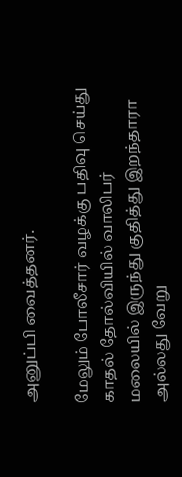அனுப்பி வைத்தனர்.

மேலும் போலீசார் வழக்கு பதிவு செய்து காதல் தோல்வியில் வாலிபர் மலையில் இருந்து குதித்து இறந்தாரா அல்லது வேறு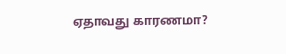ஏதாவது காரணமா?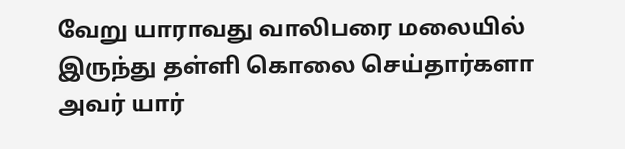வேறு யாராவது வாலிபரை மலையில் இருந்து தள்ளி கொலை செய்தார்களா அவர் யார்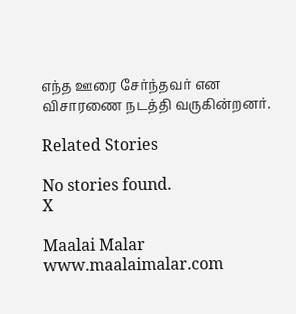எந்த ஊரை சேர்ந்தவர் என விசாரணை நடத்தி வருகின்றனர்.

Related Stories

No stories found.
X

Maalai Malar
www.maalaimalar.com